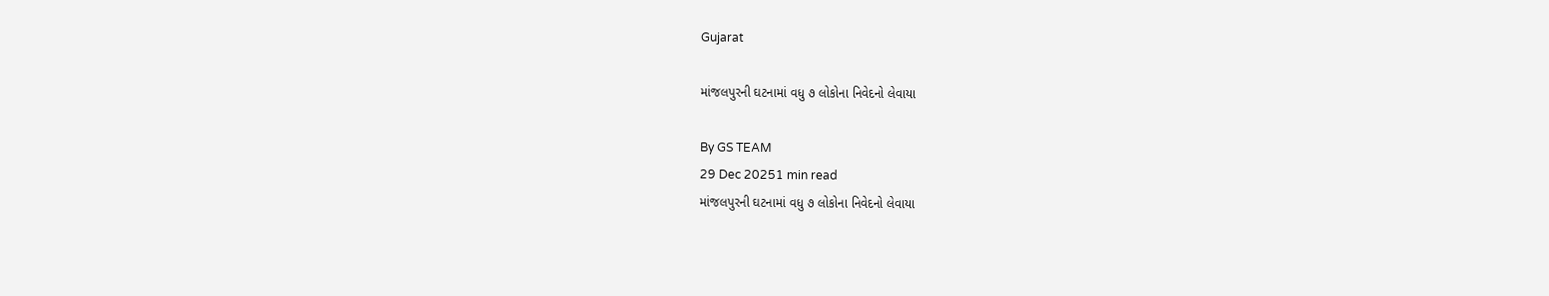Gujarat

માંજલપુરની ઘટનામાં વધુ ૭ લોકોના નિવેદનો લેવાયા

By GS TEAM
29 Dec 20251 min read
માંજલપુરની ઘટનામાં વધુ ૭ લોકોના નિવેદનો લેવાયા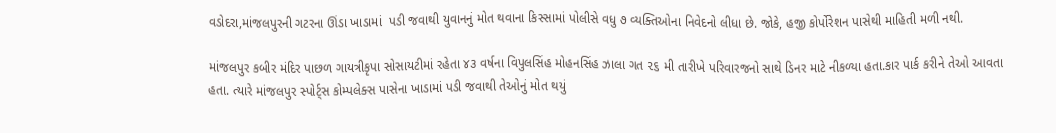વડોદરા,માંજલપુરની ગટરના ઊંડા ખાડામાં  પડી જવાથી યુવાનનું મોત થવાના કિસ્સામાં પોલીસે વધુ ૭ વ્યક્તિઓના નિવેદનો લીધા છે. જોકે, હજી કોર્પોરેશન પાસેથી માહિતી મળી નથી.

માંજલપુર કબીર મંદિર પાછળ ગાયત્રીકૃપા સોસાયટીમાં રહેતા ૪૩ વર્ષના વિપુલસિંહ મોહનસિંહ ઝાલા ગત ૨૬ મી તારીખે પરિવારજનો સાથે ડિનર માટે નીકળ્યા હતા.કાર પાર્ક કરીને તેઓ આવતા  હતા. ત્યારે માંજલપુર સ્પોર્ટ્સ કોમ્પલેક્સ પાસેના ખાડામાં પડી જવાથી તેઓનું મોત થયું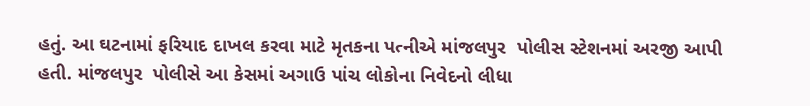હતું. આ ઘટનામાં ફરિયાદ દાખલ કરવા માટે મૃતકના પત્નીએ માંજલપુર  પોલીસ સ્ટેશનમાં અરજી આપી હતી. માંજલપુર  પોલીસે આ કેસમાં અગાઉ પાંચ લોકોના નિવેદનો લીધા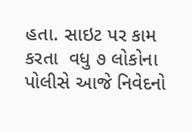હતા. સાઇટ પર કામ કરતા  વધુ ૭ લોકોના પોલીસે આજે નિવેદનો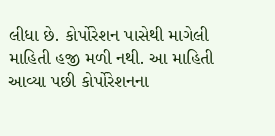લીધા છે. કોર્પોરેશન પાસેથી માગેલી માહિતી હજી મળી નથી. આ માહિતી આવ્યા પછી કોર્પોરેશનના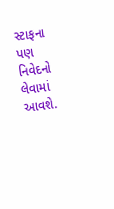સ્ટાફના પણ નિવેદનો લેવામાં આવશે.